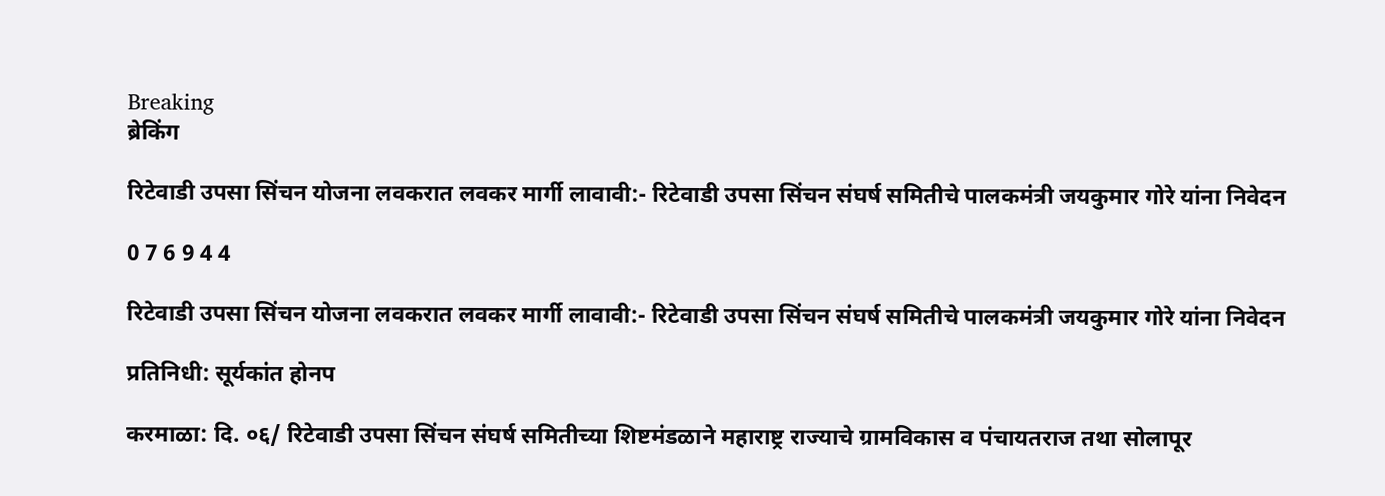Breaking
ब्रेकिंग

रिटेवाडी उपसा सिंचन योजना लवकरात लवकर मार्गी लावावी:- रिटेवाडी उपसा सिंचन संघर्ष समितीचे पालकमंत्री जयकुमार गोरे यांना निवेदन

0 7 6 9 4 4

रिटेवाडी उपसा सिंचन योजना लवकरात लवकर मार्गी लावावी:- रिटेवाडी उपसा सिंचन संघर्ष समितीचे पालकमंत्री जयकुमार गोरे यांना निवेदन

प्रतिनिधी: सूर्यकांत होनप

करमाळा: दि. ०६/ रिटेवाडी उपसा सिंचन संघर्ष समितीच्या शिष्टमंडळाने महाराष्ट्र राज्याचे ग्रामविकास व पंचायतराज तथा सोलापूर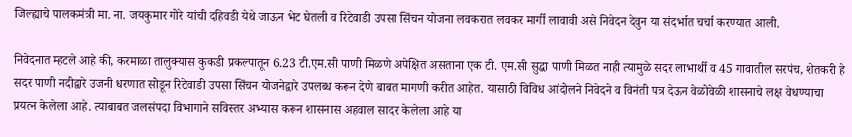जिल्ह्याचे पालकमंत्री मा. ना. जयकुमार गोरे यांची दहिवडी येथे जाऊन भेट घेतली व रिटेवाडी उपसा सिंचन योजना लवकरात लवकर मार्गी लावावी असे निवेदन देवुन या संदर्भात चर्चा करण्यात आली.

निवेदनात म्हटले आहे की, करमाळा तालुक्यास कुकडी प्रकल्पातून 6.23 टी.एम.सी पाणी मिळणे अपेक्षित असताना एक टी. एम.सी सुद्धा पाणी मिळत नाही त्यामुळे सदर लाभार्थी व 45 गावातील सरपंच, शेतकरी हे सदर पाणी नदीद्वारे उजनी धरणात सोडून रिटेवाडी उपसा सिंचन योजनेद्वारे उपलब्ध करून देणे बाबत मागणी करीत आहेत. यासाठी विविध आंदोलने निवेदने व विनंती पत्र देऊन वेळोवेळी शासनाचे लक्ष वेधण्याचा प्रयत्न केलेला आहे. त्याबाबत जलसंपदा विभागाने सविस्तर अभ्यास करून शासनास अहवाल सादर केलेला आहे या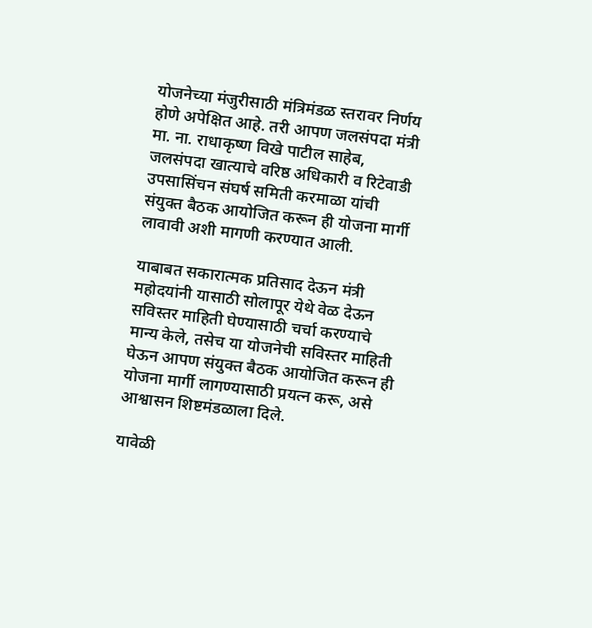योजनेच्या मंजुरीसाठी मंत्रिमंडळ स्तरावर निर्णय होणे अपेक्षित आहे. तरी आपण जलसंपदा मंत्री मा. ना. राधाकृष्ण विखे पाटील साहेब, जलसंपदा खात्याचे वरिष्ठ अधिकारी व रिटेवाडी उपसासिंचन संघर्ष समिती करमाळा यांची संयुक्त बैठक आयोजित करून ही योजना मार्गी लावावी अशी मागणी करण्यात आली.

याबाबत सकारात्मक प्रतिसाद देऊन मंत्री महोदयांनी यासाठी सोलापूर येथे वेळ देऊन सविस्तर माहिती घेण्यासाठी चर्चा करण्याचे मान्य केले, तसेच या योजनेची सविस्तर माहिती घेऊन आपण संयुक्त बैठक आयोजित करून ही योजना मार्गी लागण्यासाठी प्रयत्न करू, असे आश्वासन शिष्टमंडळाला दिले.

यावेळी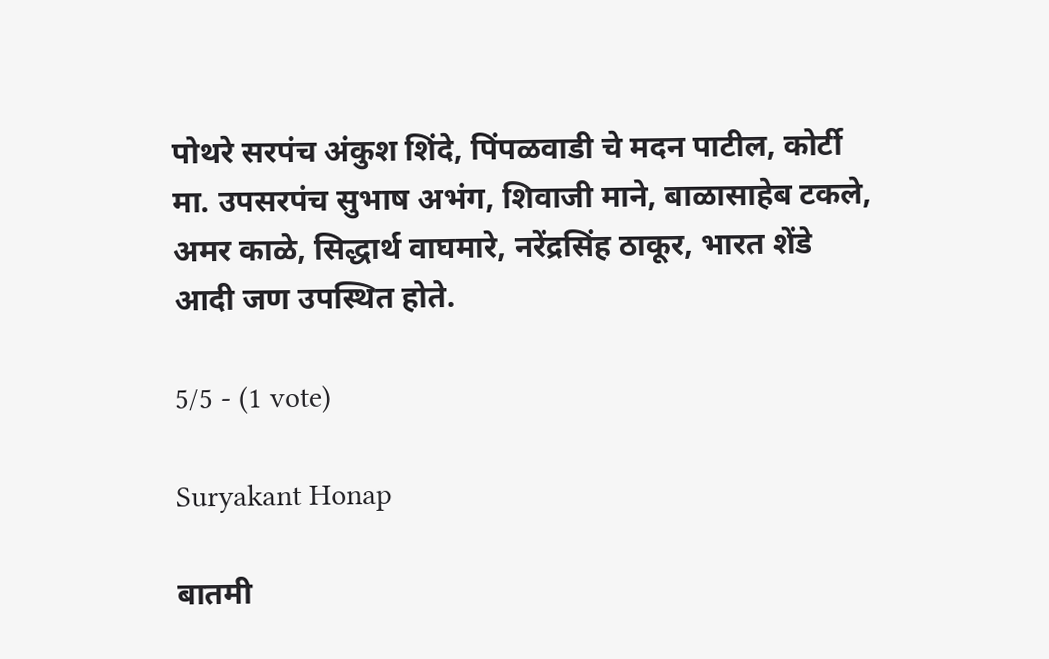पोथरे सरपंच अंकुश शिंदे, पिंपळवाडी चे मदन पाटील, कोर्टी मा. उपसरपंच सुभाष अभंग, शिवाजी माने, बाळासाहेब टकले, अमर काळे, सिद्धार्थ वाघमारे, नरेंद्रसिंह ठाकूर, भारत शेंडे आदी जण उपस्थित होते.

5/5 - (1 vote)

Suryakant Honap

बातमी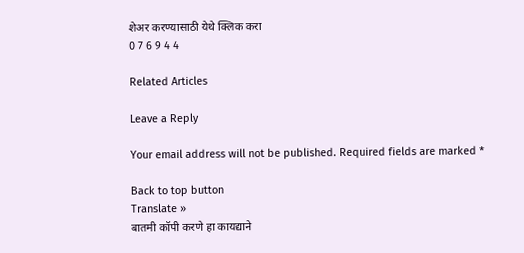शेअर करण्यासाठी येथे क्लिक करा
0 7 6 9 4 4

Related Articles

Leave a Reply

Your email address will not be published. Required fields are marked *

Back to top button
Translate »
बातमी कॉपी करणे हा कायद्याने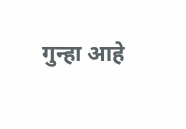गुन्हा आहे